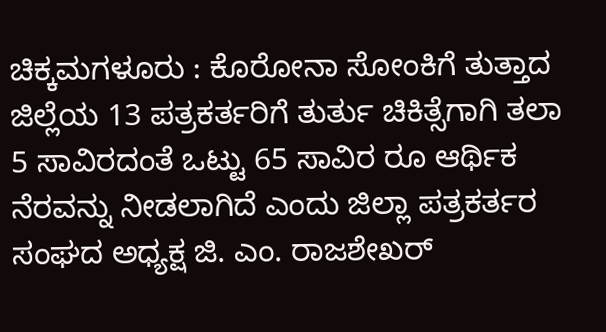ಚಿಕ್ಕಮಗಳೂರು : ಕೊರೋನಾ ಸೋಂಕಿಗೆ ತುತ್ತಾದ ಜಿಲ್ಲೆಯ 13 ಪತ್ರಕರ್ತರಿಗೆ ತುರ್ತು ಚಿಕಿತ್ಸೆಗಾಗಿ ತಲಾ 5 ಸಾವಿರದಂತೆ ಒಟ್ಟು 65 ಸಾವಿರ ರೂ ಆರ್ಥಿಕ ನೆರವನ್ನು ನೀಡಲಾಗಿದೆ ಎಂದು ಜಿಲ್ಲಾ ಪತ್ರಕರ್ತರ ಸಂಘದ ಅಧ್ಯಕ್ಷ ಜಿ. ಎಂ. ರಾಜಶೇಖರ್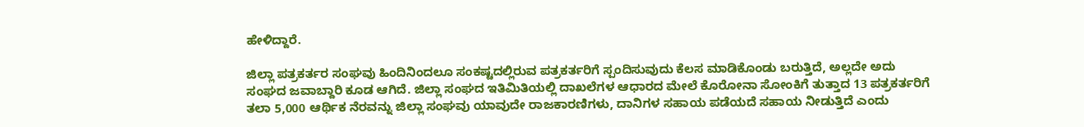ಹೇಳಿದ್ದಾರೆ.

ಜಿಲ್ಲಾ ಪತ್ರಕರ್ತರ ಸಂಘವು ಹಿಂದಿನಿಂದಲೂ ಸಂಕಷ್ಟದಲ್ಲಿರುವ ಪತ್ರಕರ್ತರಿಗೆ ಸ್ಪಂದಿಸುವುದು ಕೆಲಸ ಮಾಡಿಕೊಂಡು ಬರುತ್ತಿದೆ, ಅಲ್ಲದೇ ಅದು ಸಂಘದ ಜವಾಬ್ದಾರಿ ಕೂಡ ಆಗಿದೆ. ಜಿಲ್ಲಾ ಸಂಘದ ಇತಿಮಿತಿಯಲ್ಲಿ ದಾಖಲೆಗಳ ಆಧಾರದ ಮೇಲೆ ಕೊರೋನಾ ಸೋಂಕಿಗೆ ತುತ್ತಾದ 13 ಪತ್ರಕರ್ತರಿಗೆ ತಲಾ 5,000 ಆರ್ಥಿಕ ನೆರವನ್ನು ಜಿಲ್ಲಾ ಸಂಘವು ಯಾವುದೇ ರಾಜಕಾರಣಿಗಳು, ದಾನಿಗಳ ಸಹಾಯ ಪಡೆಯದೆ ಸಹಾಯ ನೀಡುತ್ತಿದೆ ಎಂದು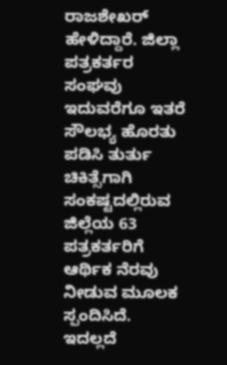ರಾಜಶೇಖರ್ ಹೇಳಿದ್ದಾರೆ. ಜಿಲ್ಲಾ ಪತ್ರಕರ್ತರ ಸಂಘವು ಇದುವರೆಗೂ ಇತರೆ ಸೌಲಭ್ಯ ಹೊರತು ಪಡಿಸಿ ತುರ್ತು ಚಿಕಿತ್ಸೆಗಾಗಿ ಸಂಕಷ್ಟದಲ್ಲಿರುವ ಜಿಲ್ಲೆಯ 63 ಪತ್ರಕರ್ತರಿಗೆ ಆರ್ಥಿಕ ನೆರವು ನೀಡುವ ಮೂಲಕ ಸ್ಪಂದಿಸಿದೆ. ಇದಲ್ಲದೆ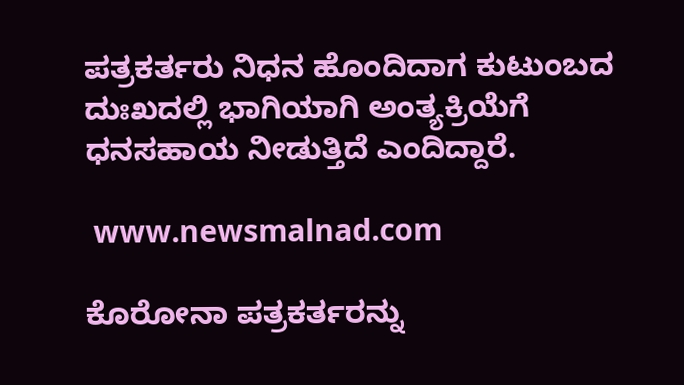ಪತ್ರಕರ್ತರು ನಿಧನ ಹೊಂದಿದಾಗ ಕುಟುಂಬದ ದುಃಖದಲ್ಲಿ ಭಾಗಿಯಾಗಿ ಅಂತ್ಯಕ್ರಿಯೆಗೆ ಧನಸಹಾಯ ನೀಡುತ್ತಿದೆ ಎಂದಿದ್ದಾರೆ.

 www.newsmalnad.com

ಕೊರೋನಾ ಪತ್ರಕರ್ತರನ್ನು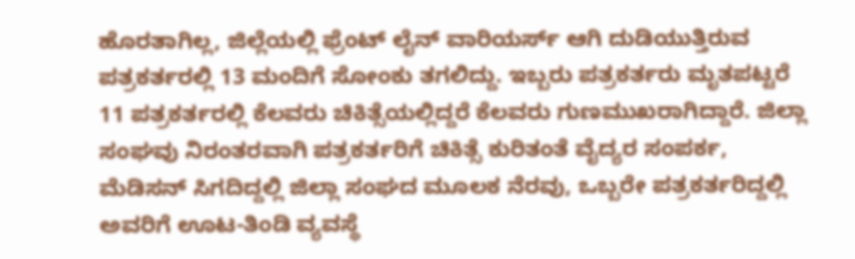ಹೊರತಾಗಿಲ್ಲ, ಜಿಲ್ಲೆಯಲ್ಲಿ ಫ್ರೆಂಟ್ ಲೈನ್ ವಾರಿಯರ್ಸ್ ಆಗಿ ದುಡಿಯುತ್ತಿರುವ ಪತ್ರಕರ್ತರಲ್ಲಿ 13 ಮಂದಿಗೆ ಸೋಂಕು ತಗಲಿದ್ದು. ಇಬ್ಬರು ಪತ್ರಕರ್ತರು ಮೃತಪಟ್ಟರೆ 11 ಪತ್ರಕರ್ತರಲ್ಲಿ ಕೆಲವರು ಚಿಕಿತ್ಸೆಯಲ್ಲಿದ್ದರೆ ಕೆಲವರು ಗುಣಮುಖರಾಗಿದ್ದಾರೆ. ಜಿಲ್ಲಾ ಸಂಘವು ನಿರಂತರವಾಗಿ ಪತ್ರಕರ್ತರಿಗೆ ಚಿಕಿತ್ಸೆ ಕುರಿತಂತೆ ವೈದ್ಯರ ಸಂಪರ್ಕ, ಮೆಡಿಸನ್ ಸಿಗದಿದ್ದಲ್ಲಿ ಜಿಲ್ಲಾ ಸಂಘದ ಮೂಲಕ ನೆರವು, ಒಬ್ಬರೇ ಪತ್ರಕರ್ತರಿದ್ದಲ್ಲಿ ಅವರಿಗೆ ಊಟ-ತಿಂಡಿ ವ್ಯವಸ್ಥೆ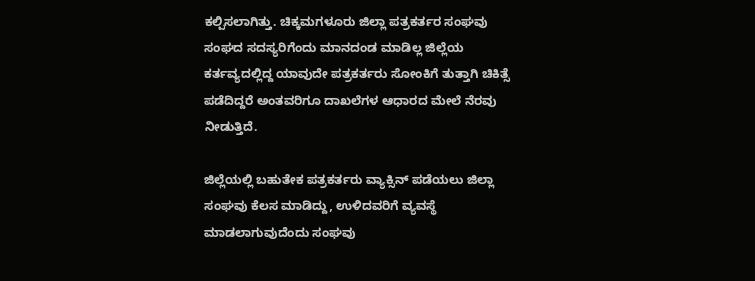ಕಲ್ಪಿಸಲಾಗಿತ್ತು. ಚಿಕ್ಕಮಗಳೂರು ಜಿಲ್ಲಾ ಪತ್ರಕರ್ತರ ಸಂಘವು ಸಂಘದ ಸದಸ್ಯರಿಗೆಂದು ಮಾನದಂಡ ಮಾಡಿಲ್ಲ ಜಿಲ್ಲೆಯ ಕರ್ತವ್ಯದಲ್ಲಿದ್ದ ಯಾವುದೇ ಪತ್ರಕರ್ತರು ಸೋಂಕಿಗೆ ತುತ್ತಾಗಿ ಚಿಕಿತ್ಸೆ ಪಡೆದಿದ್ದರೆ ಅಂತವರಿಗೂ ದಾಖಲೆಗಳ ಆಧಾರದ ಮೇಲೆ ನೆರವು ನೀಡುತ್ತಿದೆ.

ಜಿಲ್ಲೆಯಲ್ಲಿ ಬಹುತೇಕ ಪತ್ರಕರ್ತರು ವ್ಯಾಕ್ಸಿನ್ ಪಡೆಯಲು ಜಿಲ್ಲಾ ಸಂಘವು ಕೆಲಸ ಮಾಡಿದ್ದು, ಉಳಿದವರಿಗೆ ವ್ಯವಸ್ಥೆ ಮಾಡಲಾಗುವುದೆಂದು ಸಂಘವು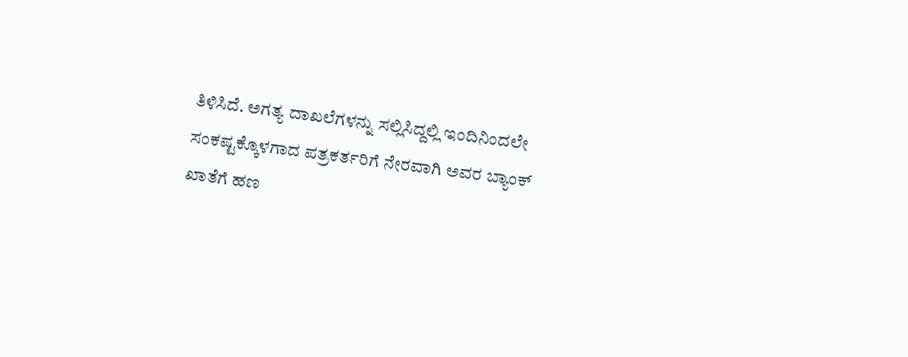ತಿಳಿಸಿದೆ. ಅಗತ್ಯ ದಾಖಲೆಗಳನ್ನು ಸಲ್ಲಿಸಿದ್ದಲ್ಲಿ ಇಂದಿನಿಂದಲೇ ಸಂಕಷ್ಟಕ್ಕೊಳಗಾದ ಪತ್ರಕರ್ತರಿಗೆ ನೇರವಾಗಿ ಅವರ ಬ್ಯಾಂಕ್ ಖಾತೆಗೆ ಹಣ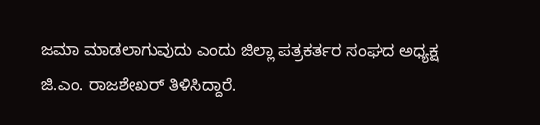ಜಮಾ ಮಾಡಲಾಗುವುದು ಎಂದು ಜಿಲ್ಲಾ ಪತ್ರಕರ್ತರ ಸಂಘದ ಅಧ್ಯಕ್ಷ ಜಿ.ಎಂ. ರಾಜಶೇಖರ್ ತಿಳಿಸಿದ್ದಾರೆ.